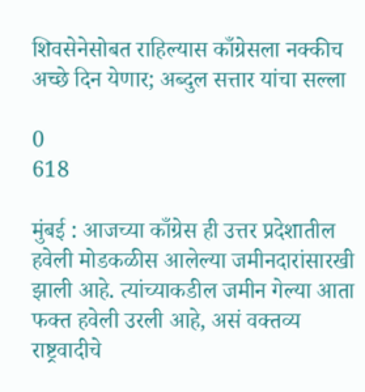शिवसेनेसोबत राहिल्यास काँग्रेसला नक्कीच अच्छे दिन येणार; अब्दुल सत्तार यांचा सल्ला

0
618

मुंबई : आजच्या काँग्रेस ही उत्तर प्रदेशातील हवेली मोडकळीस आलेल्या जमीनदारांसारखी झाली आहे. त्यांच्याकडील जमीन गेल्या आता फक्त हवेली उरली आहे, असं वक्तव्य राष्ट्रवादीचे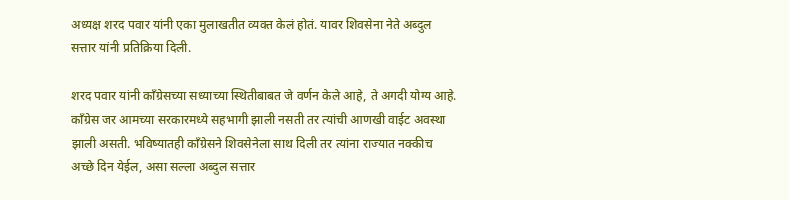अध्यक्ष शरद पवार यांनी एका मुलाखतीत व्यक्त केलं होतं. यावर शिवसेना नेते अब्दुल सत्तार यांनी प्रतिक्रिया दिली.

शरद पवार यांनी काँग्रेसच्या सध्याच्या स्थितीबाबत जे वर्णन केले आहे, ते अगदी योग्य आहे. काँग्रेस जर आमच्या सरकारमध्ये सहभागी झाली नसती तर त्यांची आणखी वाईट अवस्था झाली असती. भविष्यातही काँग्रेसने शिवसेनेला साथ दिली तर त्यांना राज्यात नक्कीच अच्छे दिन येईल, असा सल्ला अब्दुल सत्तार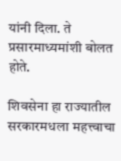यांनी दिला. ते प्रसारमाध्यमांशी बोलत होते.

शिवसेना हा राज्यातील सरकारमधला महत्त्वाचा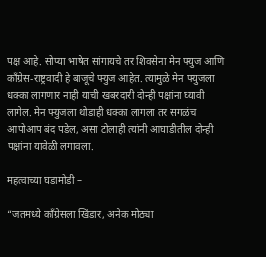पक्ष आहे. सोप्या भाषेत सांगायचे तर शिवसेना मेन फ्युज आणि काँग्रेस-राष्ट्रवादी हे बाजूचे फ्युज आहेत. त्यामुळे मेन फ्युजला धक्का लागणार नाही याची खबरदारी दोन्ही पक्षांना घ्यावी लागेल. मेन फ्युजला थोडाही धक्का लागला तर सगळंच आपोआप बंद पडेल, असा टोलाही त्यांनी आघाडीतील दोन्ही पक्षांना यावेळी लगावला.

महत्वाच्या घडामोडी –

“जतमध्ये काँग्रेसला खिंडार, अनेक मोठ्या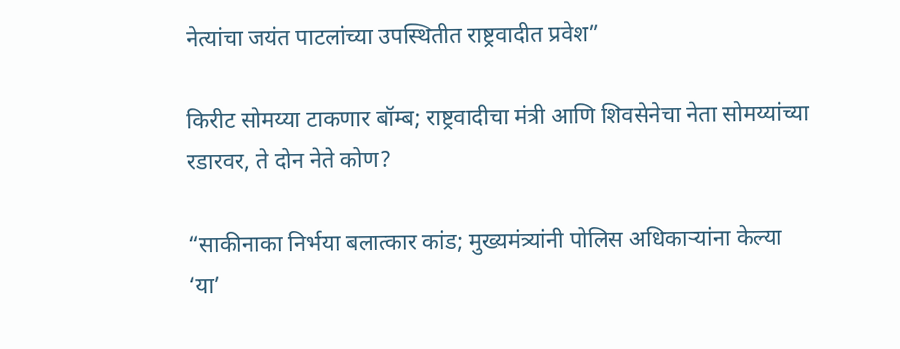नेत्यांचा जयंत पाटलांच्या उपस्थितीत राष्ट्रवादीत प्रवेश”

किरीट सोमय्या टाकणार बॉम्ब; राष्ट्रवादीचा मंत्री आणि शिवसेनेचा नेता सोमय्यांच्या रडारवर, ते दोन नेते कोण?

“साकीनाका निर्भया बलात्कार कांड; मुख्यमंत्र्यांनी पोलिस अधिकाऱ्यांना केल्या ‘या’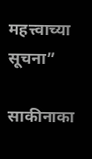महत्त्वाच्या सूचना”

साकीनाका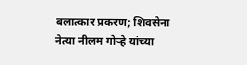बलात्कार प्रकरण; शिवसेना नेत्या नीलम गोऱ्हे यांच्या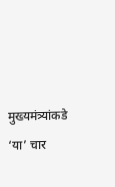मुख्यमंत्र्यांकडे ‘या’ चार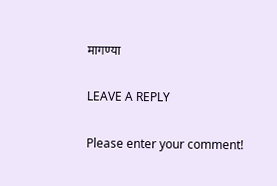मागण्या

LEAVE A REPLY

Please enter your comment!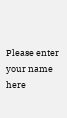Please enter your name here